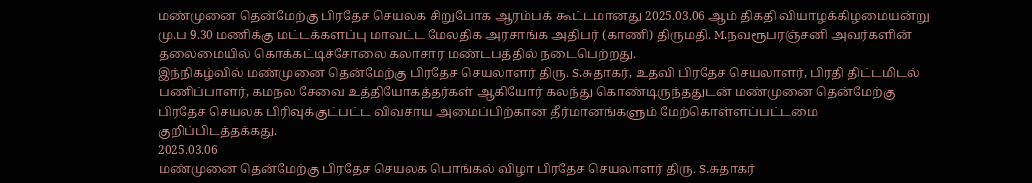மண்முனை தென்மேற்கு பிரதேச செயலக சிறுபோக ஆரம்பக் கூட்டமானது 2025.03.06 ஆம் திகதி வியாழக்கிழமையன்று மு.ப 9.30 மணிக்கு மட்டக்களப்பு மாவட்ட மேலதிக அரசாங்க அதிபர் (காணி) திருமதி. M.நவரூபரஞ்சனி அவர்களின் தலைமையில் கொக்கட்டிச்சோலை கலாசார மண்டபத்தில் நடைபெற்றது.
இந்நிகழ்வில் மண்முனை தென்மேற்கு பிரதேச செயலாளர் திரு. S.சுதாகர், உதவி பிரதேச செயலாளர், பிரதி திட்டமிடல் பணிப்பாளர், கமநல சேவை உத்தியோகத்தர்கள் ஆகியோர் கலந்து கொண்டிருந்ததுடன் மண்முனை தென்மேற்கு பிரதேச செயலக பிரிவுக்குட்பட்ட விவசாய அமைப்பிற்கான தீர்மானங்களும் மேற்கொள்ளப்பட்டமை குறிப்பிடத்தக்கது.
2025.03.06
மண்முனை தென்மேற்கு பிரதேச செயலக பொங்கல் விழா பிரதேச செயலாளர் திரு. S.சுதாகர்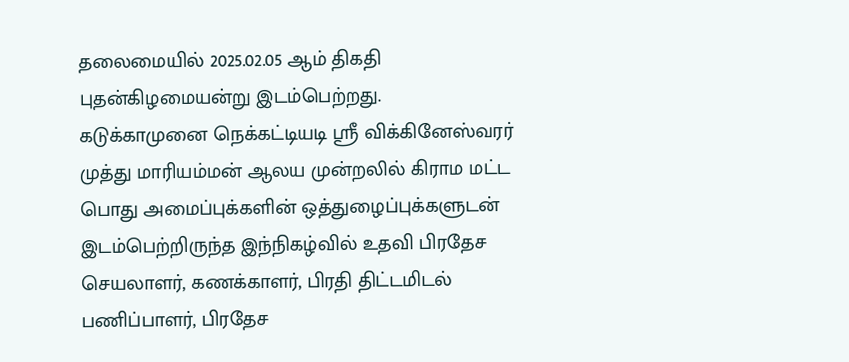தலைமையில் 2025.02.05 ஆம் திகதி புதன்கிழமையன்று இடம்பெற்றது.
கடுக்காமுனை நெக்கட்டியடி ஸ்ரீ விக்கினேஸ்வரர் முத்து மாரியம்மன் ஆலய முன்றலில் கிராம மட்ட பொது அமைப்புக்களின் ஒத்துழைப்புக்களுடன் இடம்பெற்றிருந்த இந்நிகழ்வில் உதவி பிரதேச செயலாளர், கணக்காளர், பிரதி திட்டமிடல் பணிப்பாளர், பிரதேச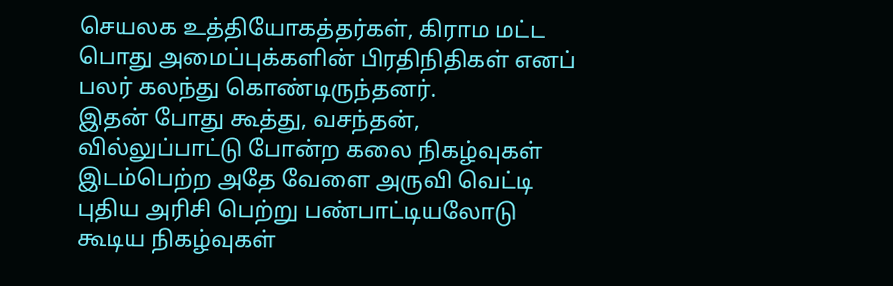செயலக உத்தியோகத்தர்கள், கிராம மட்ட பொது அமைப்புக்களின் பிரதிநிதிகள் எனப் பலர் கலந்து கொண்டிருந்தனர்.
இதன் போது கூத்து, வசந்தன், வில்லுப்பாட்டு போன்ற கலை நிகழ்வுகள் இடம்பெற்ற அதே வேளை அருவி வெட்டி புதிய அரிசி பெற்று பண்பாட்டியலோடு கூடிய நிகழ்வுகள்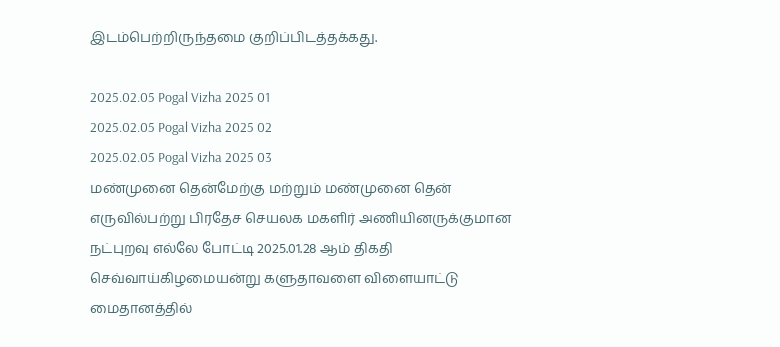இடம்பெற்றிருந்தமை குறிப்பிடத்தக்கது.

2025.02.05 Pogal Vizha 2025 01
2025.02.05 Pogal Vizha 2025 02
2025.02.05 Pogal Vizha 2025 03
மண்முனை தென்மேற்கு மற்றும் மண்முனை தென் எருவில்பற்று பிரதேச செயலக மகளிர் அணியினருக்குமான நட்புறவு எல்லே போட்டி 2025.01.28 ஆம் திகதி செவ்வாய்கிழமையன்று களுதாவளை விளையாட்டு மைதானத்தில்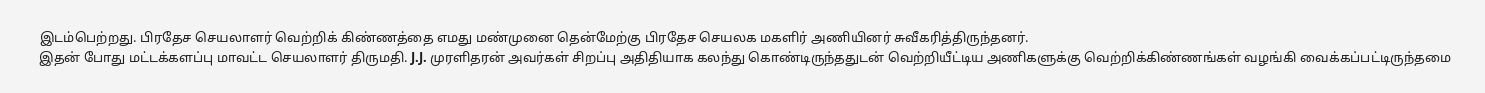இடம்பெற்றது. பிரதேச செயலாளர் வெற்றிக் கிண்ணத்தை எமது மண்முனை தென்மேற்கு பிரதேச செயலக மகளிர் அணியினர் சுவீகரித்திருந்தனர்.
இதன் போது மட்டக்களப்பு மாவட்ட செயலாளர் திருமதி. J.J. முரளிதரன் அவர்கள் சிறப்பு அதிதியாக கலந்து கொண்டிருந்ததுடன் வெற்றியீட்டிய அணிகளுக்கு வெற்றிக்கிண்ணங்கள் வழங்கி வைக்கப்பட்டிருந்தமை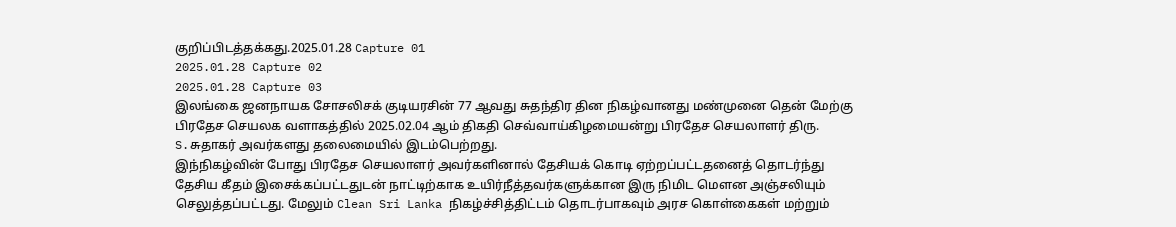குறிப்பிடத்தக்கது.2025.01.28 Capture 01
2025.01.28 Capture 02
2025.01.28 Capture 03
இலங்கை ஜனநாயக சோசலிசக் குடியரசின் 77 ஆவது சுதந்திர தின நிகழ்வானது மண்முனை தென் மேற்கு பிரதேச செயலக வளாகத்தில் 2025.02.04 ஆம் திகதி செவ்வாய்கிழமையன்று பிரதேச செயலாளர் திரு. S.சுதாகர் அவர்களது தலைமையில் இடம்பெற்றது.
இந்நிகழ்வின் போது பிரதேச செயலாளர் அவர்களினால் தேசியக் கொடி ஏற்றப்பட்டதனைத் தொடர்ந்து தேசிய கீதம் இசைக்கப்பட்டதுடன் நாட்டிற்காக உயிர்நீத்தவர்களுக்கான இரு நிமிட மௌன அஞ்சலியும் செலுத்தப்பட்டது. மேலும் Clean Sri Lanka நிகழ்ச்சித்திட்டம் தொடர்பாகவும் அரச கொள்கைகள் மற்றும்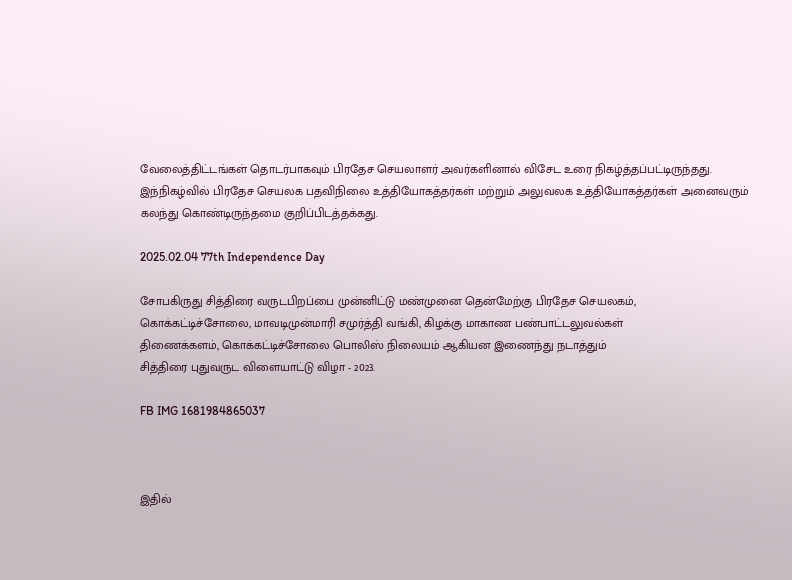வேலைத்திட்டங்கள் தொடர்பாகவும் பிரதேச செயலாளர் அவர்களினால் விசேட உரை நிகழ்த்தப்பட்டிருந்தது. இந்நிகழ்வில் பிரதேச செயலக பதவிநிலை உத்தியோகத்தர்கள் மற்றும் அலுவலக உத்தியோகத்தர்கள் அனைவரும் கலந்து கொண்டிருந்தமை குறிப்பிடத்தக்கது.

2025.02.04 77th Independence Day

சோபகிருது சித்திரை வருடபிறப்பை முன்னிட்டு மண்முனை தென்மேற்கு பிரதேச செயலகம்,
கொக்கட்டிச்சோலை, மாவடிமுன்மாரி சமுர்த்தி வங்கி, கிழக்கு மாகாண பண்பாட்டலுவல்கள்
திணைக்களம், கொக்கட்டிச்சோலை பொலிஸ் நிலையம் ஆகியன இணைந்து நடாத்தும்
சித்திரை புதுவருட விளையாட்டு விழா - 2023.

FB IMG 1681984865037



இதில்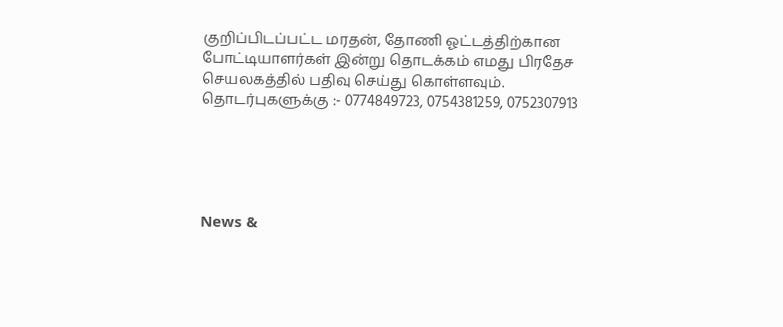குறிப்பிடப்பட்ட மரதன், தோணி ஓட்டத்திற்கான போட்டியாளர்கள் இன்று தொடக்கம் எமது பிரதேச செயலகத்தில் பதிவு செய்து கொள்ளவும்.
தொடர்புகளுக்கு :- 0774849723, 0754381259, 0752307913





News &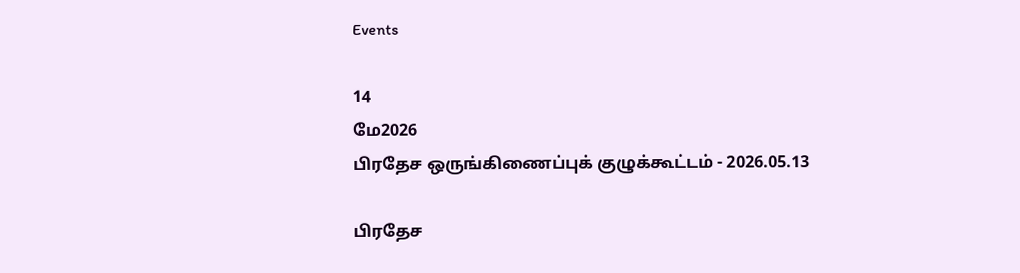Events

14
மே2026
பிரதேச ஒருங்கிணைப்புக் குழுக்கூட்டம் - 2026.05.13

பிரதேச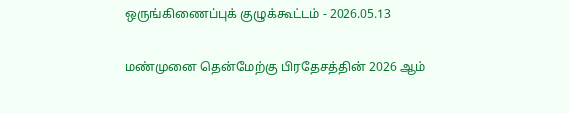ஒருங்கிணைப்புக் குழுக்கூட்டம் - 2026.05.13

மண்முனை தென்மேற்கு பிரதேசத்தின் 2026 ஆம்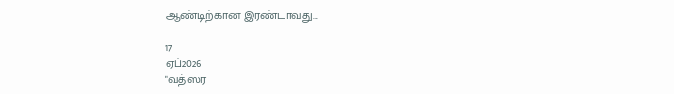ஆண்டிற்கான இரண்டாவது...

17
ஏப்2026
"வத்ஸர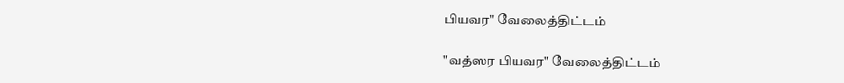பியவர" வேலைத்திட்டம்

"வத்ஸர பியவர" வேலைத்திட்டம்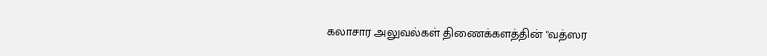கலாசார அலுவல்கள் திணைக்களத்தின் "வத்ஸர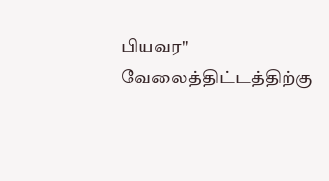பியவர" வேலைத்திட்டத்திற்கு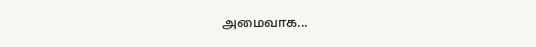அமைவாக...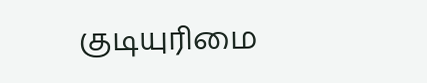குடியுரிமை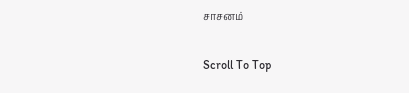சாசனம்

Scroll To Top